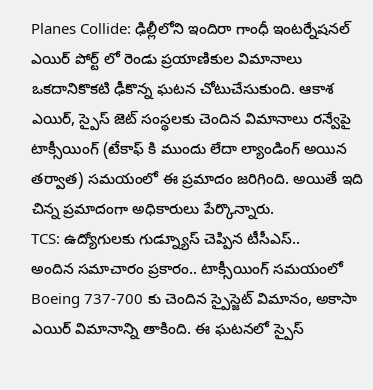Planes Collide: ఢిల్లీలోని ఇందిరా గాంధీ ఇంటర్నేషనల్ ఎయిర్ పోర్ట్ లో రెండు ప్రయాణికుల విమానాలు ఒకదానికొకటి ఢీకొన్న ఘటన చోటుచేసుకుంది. ఆకాశ ఎయిర్, స్పైస్ జెట్ సంస్థలకు చెందిన విమానాలు రన్వేపై టాక్సీయింగ్ (టేకాఫ్ కి ముందు లేదా ల్యాండింగ్ అయిన తర్వాత) సమయంలో ఈ ప్రమాదం జరిగింది. అయితే ఇది చిన్న ప్రమాదంగా అధికారులు పేర్కొన్నారు.
TCS: ఉద్యోగులకు గుడ్న్యూస్ చెప్పిన టీసీఎస్..
అందిన సమాచారం ప్రకారం.. టాక్సీయింగ్ సమయంలో Boeing 737-700 కు చెందిన స్పైస్జెట్ విమానం, అకాసా ఎయిర్ విమానాన్ని తాకింది. ఈ ఘటనలో స్పైస్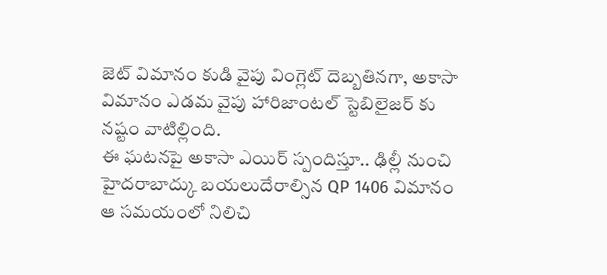జెట్ విమానం కుడి వైపు వింగ్లెట్ దెబ్బతినగా, అకాసా విమానం ఎడమ వైపు హారిజాంటల్ స్టెబిలైజర్ కు నష్టం వాటిల్లింది.
ఈ ఘటనపై అకాసా ఎయిర్ స్పందిస్తూ.. ఢిల్లీ నుంచి హైదరాబాద్కు బయలుదేరాల్సిన QP 1406 విమానం ఆ సమయంలో నిలిచి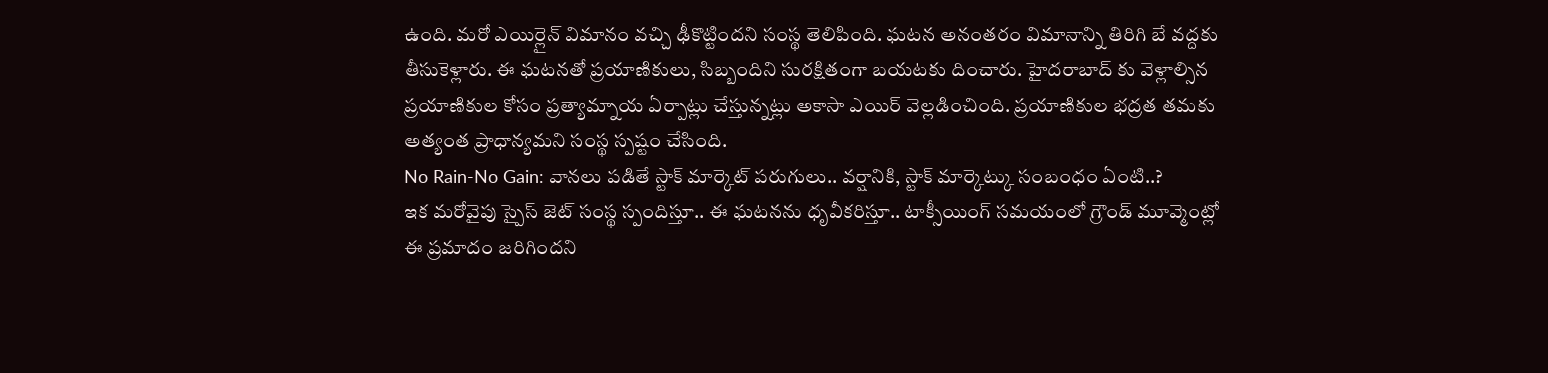ఉంది. మరో ఎయిర్లైన్ విమానం వచ్చి ఢీకొట్టిందని సంస్థ తెలిపింది. ఘటన అనంతరం విమానాన్ని తిరిగి బే వద్దకు తీసుకెళ్లారు. ఈ ఘటనతో ప్రయాణికులు, సిబ్బందిని సురక్షితంగా బయటకు దించారు. హైదరాబాద్ కు వెళ్లాల్సిన ప్రయాణికుల కోసం ప్రత్యామ్నాయ ఏర్పాట్లు చేస్తున్నట్లు అకాసా ఎయిర్ వెల్లడించింది. ప్రయాణికుల భద్రత తమకు అత్యంత ప్రాధాన్యమని సంస్థ స్పష్టం చేసింది.
No Rain-No Gain: వానలు పడితే స్టాక్ మార్కెట్ పరుగులు.. వర్షానికి, స్టాక్ మార్కెట్కు సంబంధం ఏంటి..?
ఇక మరోవైపు స్పైస్ జెట్ సంస్థ స్పందిస్తూ.. ఈ ఘటనను ధృవీకరిస్తూ.. టాక్సీయింగ్ సమయంలో గ్రౌండ్ మూవ్మెంట్లో ఈ ప్రమాదం జరిగిందని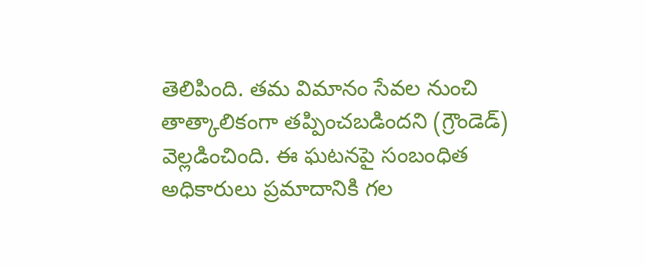తెలిపింది. తమ విమానం సేవల నుంచి తాత్కాలికంగా తప్పించబడిందని (గ్రౌండెడ్) వెల్లడించింది. ఈ ఘటనపై సంబంధిత అధికారులు ప్రమాదానికి గల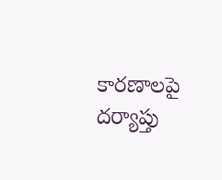కారణాలపై దర్యాప్తు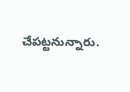చేపట్టనున్నారు.